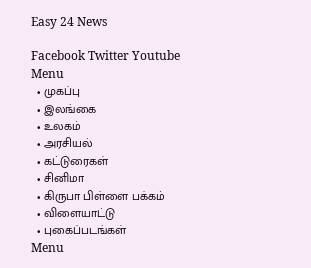Easy 24 News

Facebook Twitter Youtube
Menu
  • முகப்பு
  • இலங்கை
  • உலகம்
  • அரசியல்
  • கட்டுரைகள்
  • சினிமா
  • கிருபா பிள்ளை பக்கம்
  • விளையாட்டு
  • புகைப்படங்கள்
Menu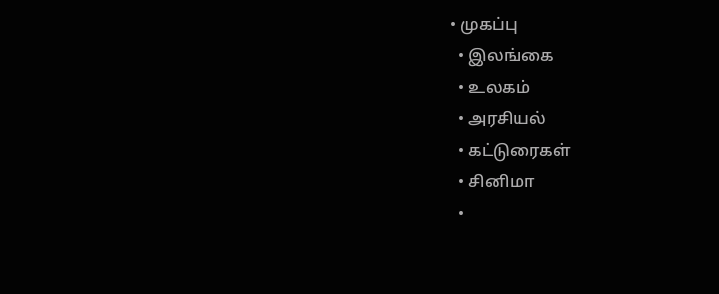• முகப்பு
  • இலங்கை
  • உலகம்
  • அரசியல்
  • கட்டுரைகள்
  • சினிமா
  •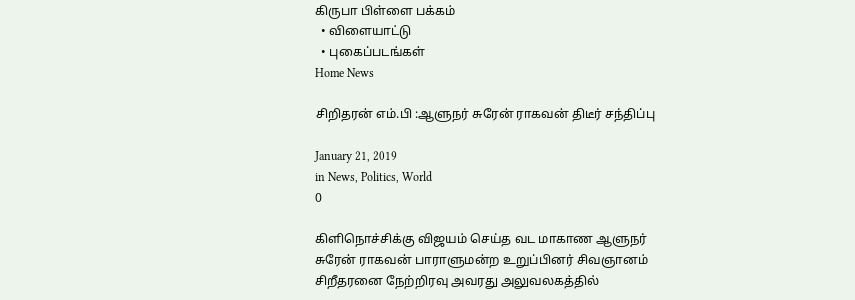கிருபா பிள்ளை பக்கம்
  • விளையாட்டு
  • புகைப்படங்கள்
Home News

சிறிதரன் எம்.பி :ஆளுநர் சுரேன் ராகவன் திடீர் சந்திப்பு

January 21, 2019
in News, Politics, World
0

கிளிநொச்சிக்கு விஜயம் செய்த வட மாகாண ஆளுநர் சுரேன் ராகவன் பாராளுமன்ற உறுப்பினர் சிவஞானம் சிறீதரனை நேற்றிரவு அவரது அலுவலகத்தில்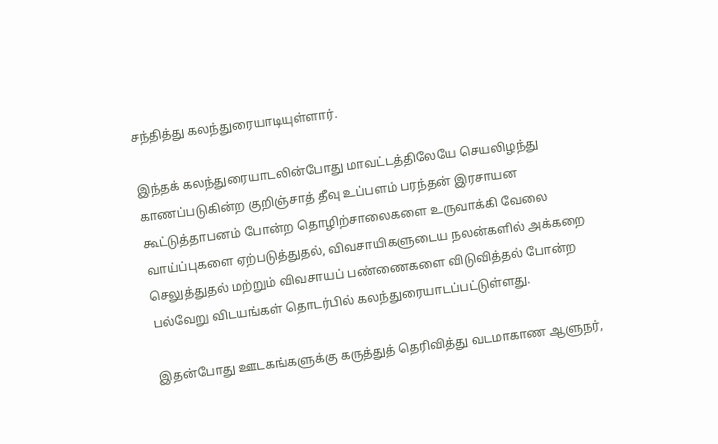சந்தித்து கலந்துரையாடியுள்ளார்.

இந்தக் கலந்துரையாடலின்போது மாவட்டத்திலேயே செயலிழந்து காணப்படுகின்ற குறிஞ்சாத் தீவு உப்பளம் பரந்தன் இரசாயன கூட்டுத்தாபனம் போன்ற தொழிற்சாலைகளை உருவாக்கி வேலை வாய்ப்புகளை ஏற்படுத்துதல், விவசாயிகளுடைய நலன்களில் அக்கறை செலுத்துதல் மற்றும் விவசாயப் பண்ணைகளை விடுவித்தல் போன்ற பல்வேறு விடயங்கள் தொடர்பில் கலந்துரையாடப்பட்டுள்ளது.

இதன்போது ஊடகங்களுக்கு கருத்துத் தெரிவித்து வடமாகாண ஆளுநர்,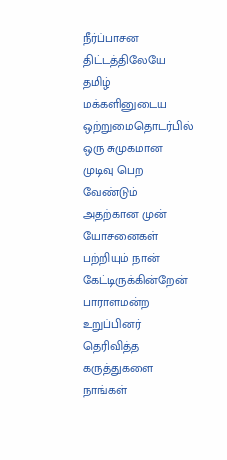நீர்ப்பாசன திட்டத்திலேயே தமிழ் மக்களினுடைய ஒற்றுமைதொடர்பில் ஒரு சுமுகமான முடிவு பெற வேண்டும் அதற்கான முன் யோசனைகள் பற்றியும் நான் கேட்டிருக்கின்றேன் பாராளமன்ற உறுப்பினர் தெரிவித்த கருத்துகளை நாங்கள்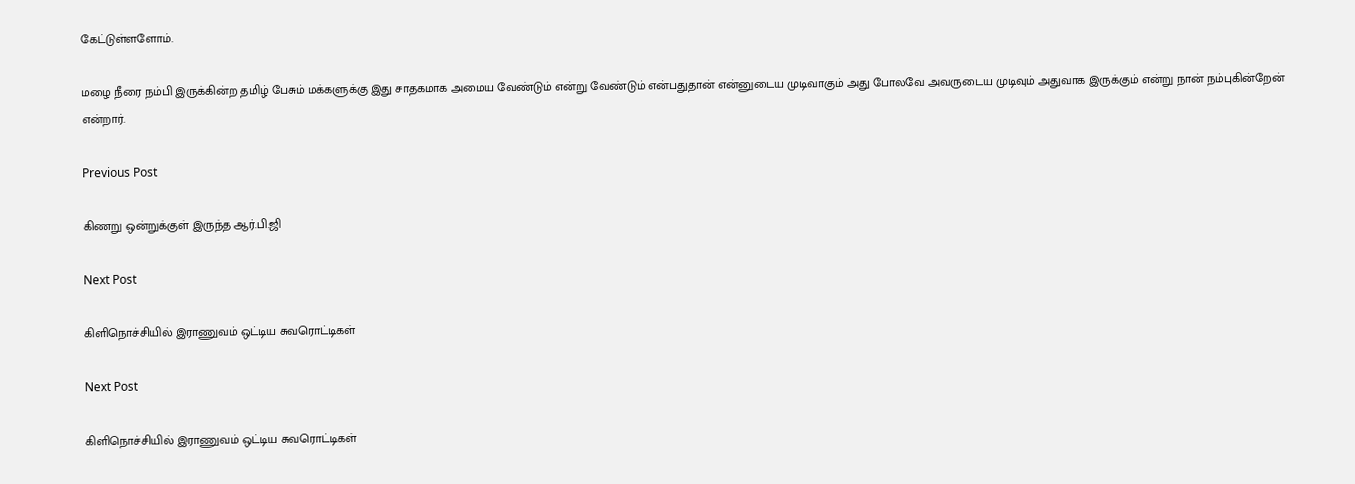கேட்டுள்ளளோம்.

மழை நீரை நம்பி இருக்கின்ற தமிழ் பேசும் மக்களுக்கு இது சாதகமாக அமைய வேண்டும் என்று வேண்டும் என்பதுதான் என்னுடைய முடிவாகும் அது போலவே அவருடைய முடிவும் அதுவாக இருக்கும் என்று நான் நம்புகின்றேன் என்றார்.

Previous Post

கிணறு ஒன்றுக்குள் இருந்த ஆர்.பி.ஜி

Next Post

கிளிநொச்சியில் இராணுவம் ஒட்டிய சுவரொட்டிகள்

Next Post

கிளிநொச்சியில் இராணுவம் ஒட்டிய சுவரொட்டிகள்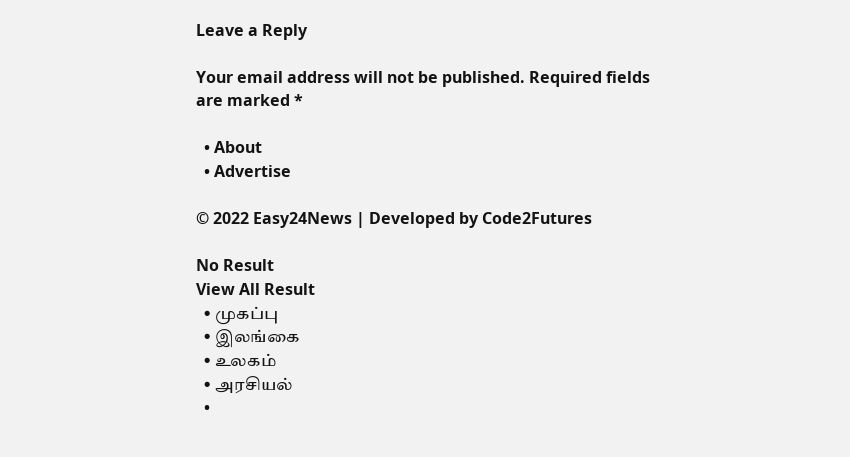Leave a Reply

Your email address will not be published. Required fields are marked *

  • About
  • Advertise

© 2022 Easy24News | Developed by Code2Futures

No Result
View All Result
  • முகப்பு
  • இலங்கை
  • உலகம்
  • அரசியல்
  •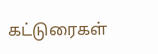கட்டுரைகள்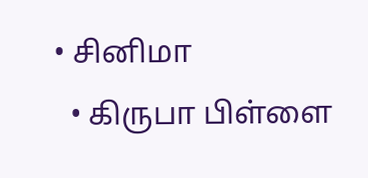• சினிமா
  • கிருபா பிள்ளை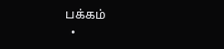பக்கம்
  •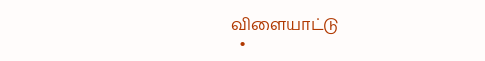விளையாட்டு
  •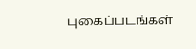புகைப்படங்கள்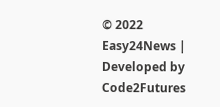© 2022 Easy24News | Developed by Code2Futures